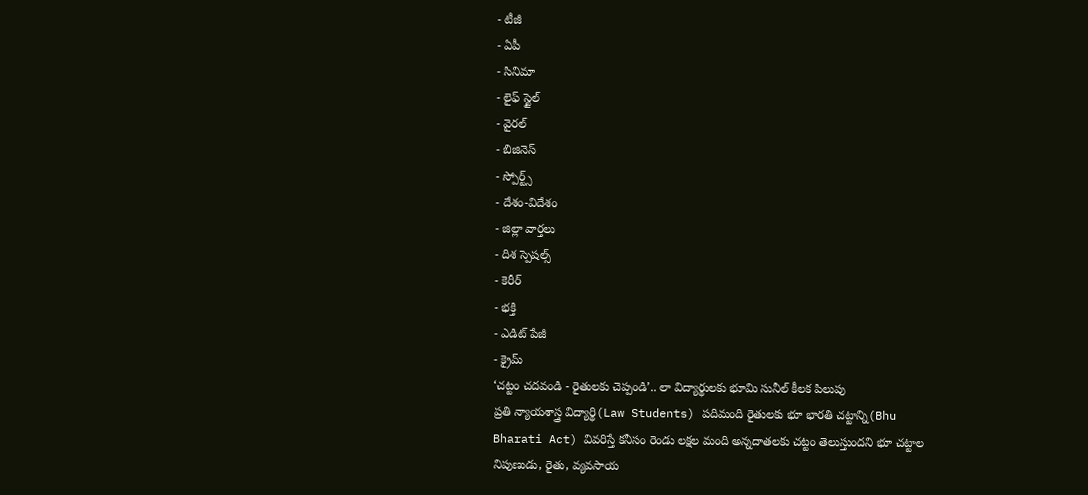- టీజీ
- ఏపీ
- సినిమా
- లైఫ్ స్టైల్
- వైరల్
- బిజినెస్
- స్పోర్ట్స్
- దేశం-విదేశం
- జిల్లా వార్తలు
- దిశ స్పెషల్స్
- కెరీర్
- భక్తి
- ఎడిట్ పేజీ
- క్రైమ్
‘చట్టం చదవండి - రైతులకు చెప్పండి’.. లా విద్యార్థులకు భూమి సునీల్ కీలక పిలుపు
ప్రతి న్యాయశాస్త్ర విద్యార్థి(Law Students) పదిమంది రైతులకు భూ భారతి చట్టాన్ని(Bhu Bharati Act) వివరిస్తే కనీసం రెండు లక్షల మంది అన్నదాతలకు చట్టం తెలుస్తుందని భూ చట్టాల నిపుణుడు, రైతు, వ్యవసాయ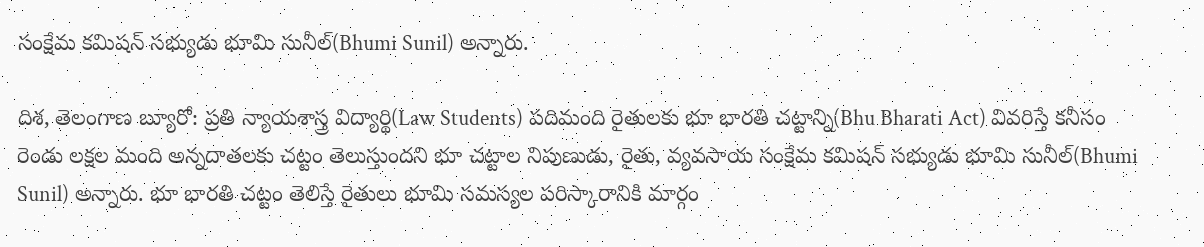సంక్షేమ కమిషన్ సభ్యుడు భూమి సునీల్(Bhumi Sunil) అన్నారు.

దిశ, తెలంగాణ బ్యూరో: ప్రతి న్యాయశాస్త్ర విద్యార్థి(Law Students) పదిమంది రైతులకు భూ భారతి చట్టాన్ని(Bhu Bharati Act) వివరిస్తే కనీసం రెండు లక్షల మంది అన్నదాతలకు చట్టం తెలుస్తుందని భూ చట్టాల నిపుణుడు, రైతు, వ్యవసాయ సంక్షేమ కమిషన్ సభ్యుడు భూమి సునీల్(Bhumi Sunil) అన్నారు. భూ భారతి చట్టం తెలిస్తే రైతులు భూమి సమస్యల పరిస్కారానికి మార్గం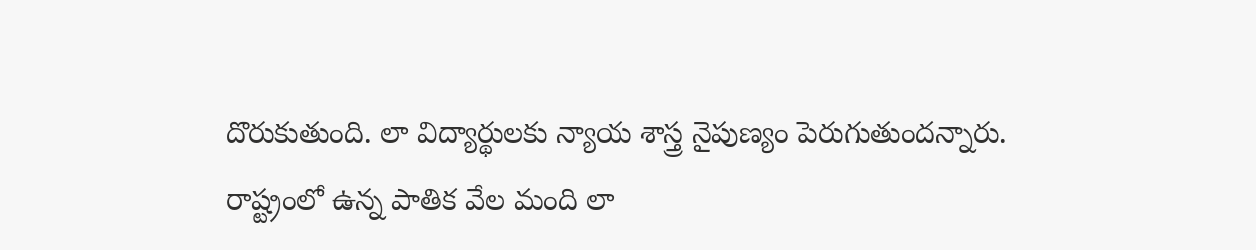దొరుకుతుంది. లా విద్యార్థులకు న్యాయ శాస్త్ర నైపుణ్యం పెరుగుతుందన్నారు. రాష్ట్రంలో ఉన్న పాతిక వేల మంది లా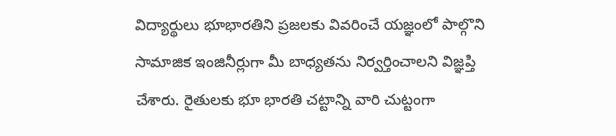విద్యార్థులు భూభారతిని ప్రజలకు వివరించే యజ్ఞంలో పాల్గొని సామాజిక ఇంజినీర్లుగా మీ బాధ్యతను నిర్వర్తించాలని విజ్ఞప్తి చేశారు. రైతులకు భూ భారతి చట్టాన్ని వారి చుట్టంగా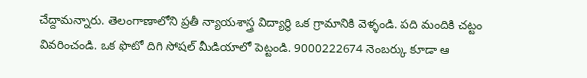చేద్దామన్నారు. తెలంగాణాలోని ప్రతీ న్యాయశాస్త్ర విద్యార్థి ఒక గ్రామానికి వెళ్ళండి. పది మందికి చట్టం వివరించండి. ఒక ఫొటో దిగి సోషల్ మీడియాలో పెట్టండి. 9000222674 నెంబర్కు కూడా ఆ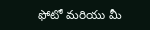ఫోటో మరియు మీ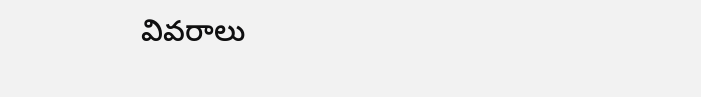వివరాలు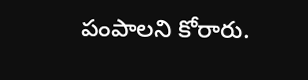పంపాలని కోరారు.